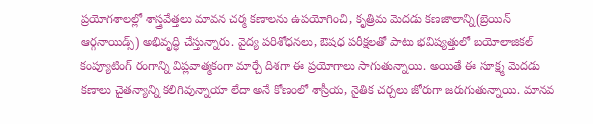ప్రయోగశాలల్లో శాస్త్రవేత్తలు మావన చర్మ కణాలను ఉపయోగించి, కృత్రిమ మెదడు కణజాలాన్ని(బ్రెయిన్ ఆర్గనాయిడ్స్) అభివృద్ధి చేస్తున్నారు. వైద్య పరిశోధనలు, ఔషధ పరీక్షలతో పాటు భవిష్యత్తులో బయోలాజికల్ కంప్యూటింగ్ రంగాన్ని విప్లవాత్మకంగా మార్చే దిశగా ఈ ప్రయోగాలు సాగుతున్నాయి. అయితే ఈ సూక్ష్మ మెదడు కణాలు చైతన్యాన్ని కలిగివున్నాయా లేదా అనే కోణంలో శాస్రీయ, నైతిక చర్చలు జోరుగా జరుగుతున్నాయి. మానవ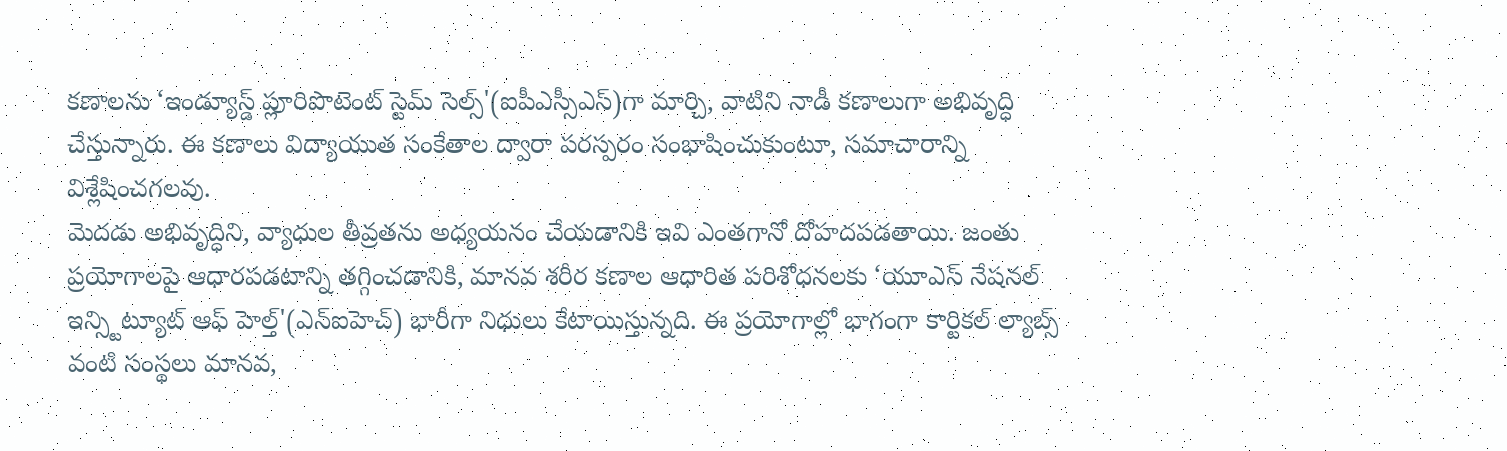కణాలను ‘ఇండ్యూస్డ్ ప్లూరిపొటెంట్ స్టెమ్ సెల్స్'(ఐపీఎస్సీఎస్)గా మార్చి, వాటిని నాడీ కణాలుగా అభివృద్ధి చేస్తున్నారు. ఈ కణాలు విద్యాయుత సంకేతాల ద్వారా పరస్పరం సంభాషించుకుంటూ, సమాచారాన్ని విశ్లేషించగలవు.
మెదడు అభివృద్ధిని, వ్యాధుల తీవ్రతను అధ్యయనం చేయడానికి ఇవి ఎంతగానో దోహదపడతాయి. జంతు ప్రయోగాలపై ఆధారపడటాన్ని తగ్గించడానికి, మానవ శరీర కణాల ఆధారిత పరిశోధనలకు ‘యూఎస్ నేషనల్ ఇన్స్టిట్యూట్ ఆఫ్ హెల్త్'(ఎన్ఐహెచ్) భారీగా నిధులు కేటాయిస్తున్నది. ఈ ప్రయోగాల్లో భాగంగా కార్టికల్ ల్యాబ్స్ వంటి సంస్థలు మానవ,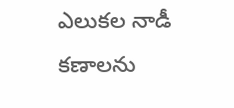ఎలుకల నాడీ కణాలను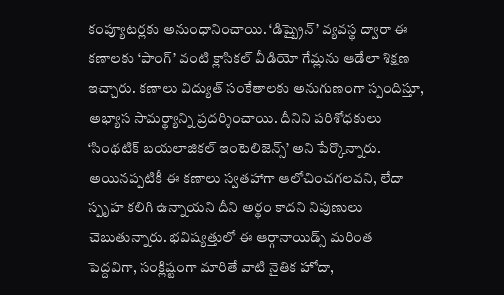కంప్యూటర్లకు అనుంధానించాయి. ‘డిష్బ్రైన్’ వ్యవస్థ ద్వారా ఈ కణాలకు ‘పాంగ్’ వంటి క్లాసికల్ వీడియో గేమ్లను ఆడేలా శిక్షణ ఇచ్చారు. కణాలు విద్యుత్ సంకేతాలకు అనుగుణంగా స్పందిస్తూ, అభ్యాస సామర్థ్యాన్ని ప్రదర్శించాయి. దీనిని పరిశోధకులు ‘సింథటిక్ బయలాజికల్ ఇంటెలిజెన్స్’ అని పేర్కొన్నారు.
అయినప్పటికీ ఈ కణాలు స్వతహాగా ఆలోచించగలవని, లేదా స్పృహ కలిగి ఉన్నాయని దీని అర్థం కాదని నిపుణులు చెబుతున్నారు. భవిష్యత్తులో ఈ ఆర్గానాయిడ్స్ మరింత పెద్దవిగా, సంక్లిష్టంగా మారితే వాటి నైతిక హోదా,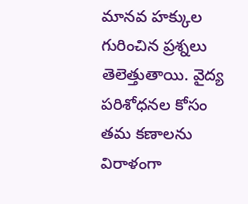మానవ హక్కుల గురించిన ప్రశ్నలు తెలెత్తుతాయి. వైద్య పరిశోధనల కోసం తమ కణాలను విరాళంగా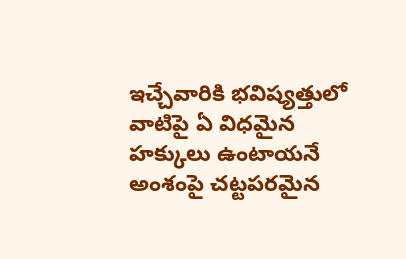ఇచ్చేవారికి భవిష్యత్తులో వాటిపై ఏ విధమైన హక్కులు ఉంటాయనే అంశంపై చట్టపరమైన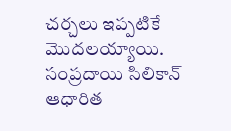చర్చలు ఇప్పటికే మొదలయ్యాయి. సంప్రదాయి సిలికాన్ ఆధారిత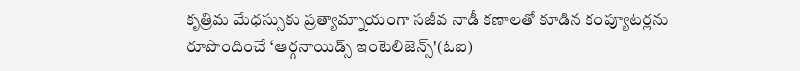కృత్రిమ మేధస్సుకు ప్రత్యామ్నాయంగా సజీవ నాడీ కణాలతో కూడిన కంప్యూటర్లను రూపొందించే ‘ఆర్గనాయిడ్స్ ఇంటెలిజెన్స్'(ఓఐ)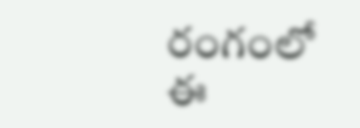రంగంలో ఈ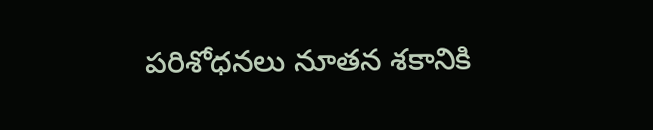పరిశోధనలు నూతన శకానికి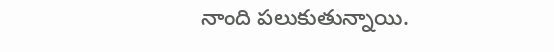నాంది పలుకుతున్నాయి.